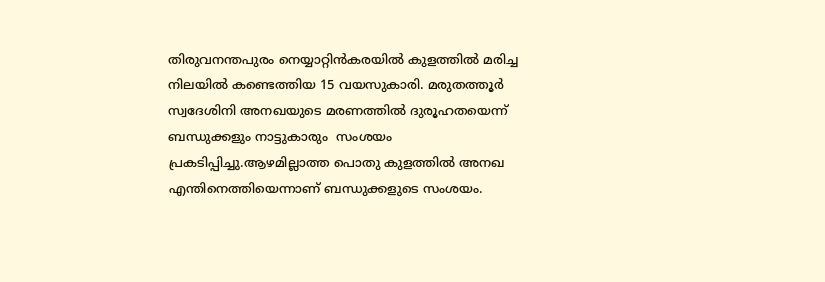തിരുവനന്തപുരം നെയ്യാറ്റിന്‍കരയില്‍ കുളത്തില്‍ മരിച്ച നിലയില്‍ കണ്ടെത്തിയ 15 വയസുകാരി. മരുതത്തൂര്‍ സ്വദേശിനി അനഖയുടെ മരണത്തില്‍ ദുരൂഹതയെന്ന് ബന്ധുക്കളും നാട്ടുകാരും  സംശയം പ്രകടിപ്പിച്ചു.ആഴമില്ലാത്ത പൊതു കുളത്തില്‍ അനഖ എന്തിനെത്തിയെന്നാണ് ബന്ധുക്കളുടെ സംശയം.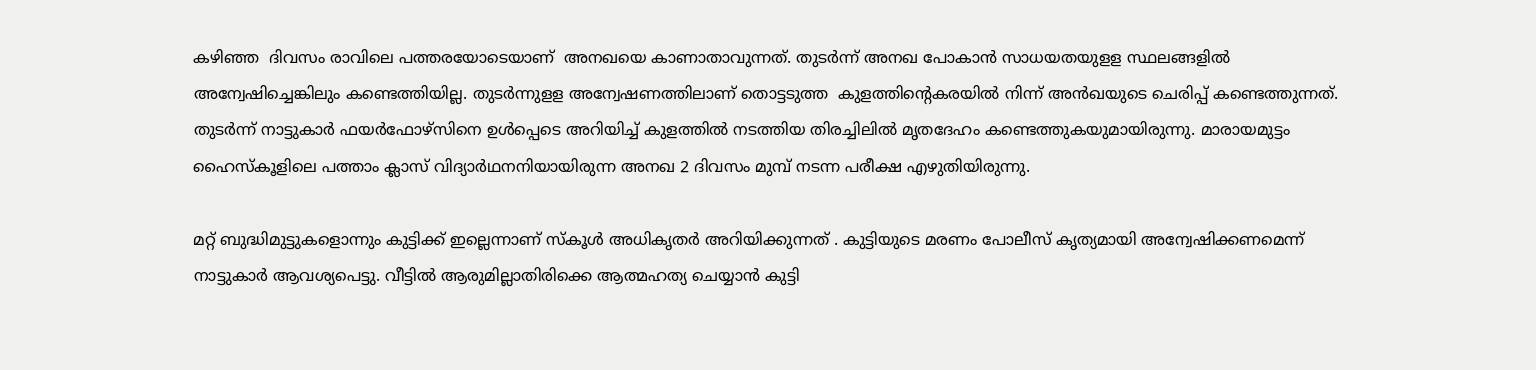കഴിഞ്ഞ  ദിവസം രാവിലെ പത്തരയോടെയാണ്  അനഖയെ കാണാതാവുന്നത്. തുടര്‍ന്ന് അനഖ പോകാന്‍ സാധയതയുളള സ്ഥലങ്ങളില്‍ അന്വേഷിച്ചെങ്കിലും കണ്ടെത്തിയില്ല. തുടര്‍ന്നുളള അന്വേഷണത്തിലാണ് തൊട്ടടുത്ത  കുളത്തിന്‍റെകരയില്‍ നിന്ന് അന്‍ഖയുടെ ചെരിപ്പ് കണ്ടെത്തുന്നത്. തുടര്‍ന്ന് നാട്ടുകാര്‍ ഫയര്‍ഫോഴ്സിനെ ഉള്‍പ്പെടെ അറിയിച്ച് കുളത്തില്‍ നടത്തിയ തിരച്ചിലില്‍ മൃതദേഹം കണ്ടെത്തുകയുമായിരുന്നു. മാരായമുട്ടം ഹൈസ്കൂളിലെ പത്താം ക്ലാസ് വിദ്യാര്‍ഥനനിയായിരുന്ന അനഖ 2 ദിവസം മുമ്പ് നടന്ന പരീക്ഷ എഴുതിയിരുന്നു.

മറ്റ് ബുദ്ധിമുട്ടുകളൊന്നും കുട്ടിക്ക് ഇല്ലെന്നാണ് സ്കൂള്‍ അധികൃതര്‍ അറിയിക്കുന്നത് . കുട്ടിയുടെ മരണം പോലീസ് കൃത്യമായി അന്വേഷിക്കണമെന്ന് നാട്ടുകാര്‍ ആവശ്യപെട്ടു. വീട്ടില്‍ ആരുമില്ലാതിരിക്കെ ആത്മഹത്യ ചെയ്യാന്‍ കുട്ടി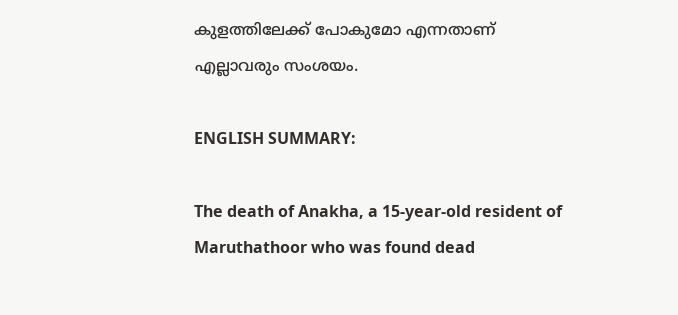കുളത്തിലേക്ക് പോകുമോ എന്നതാണ് എല്ലാവരും സംശയം.

ENGLISH SUMMARY:

The death of Anakha, a 15-year-old resident of Maruthathoor who was found dead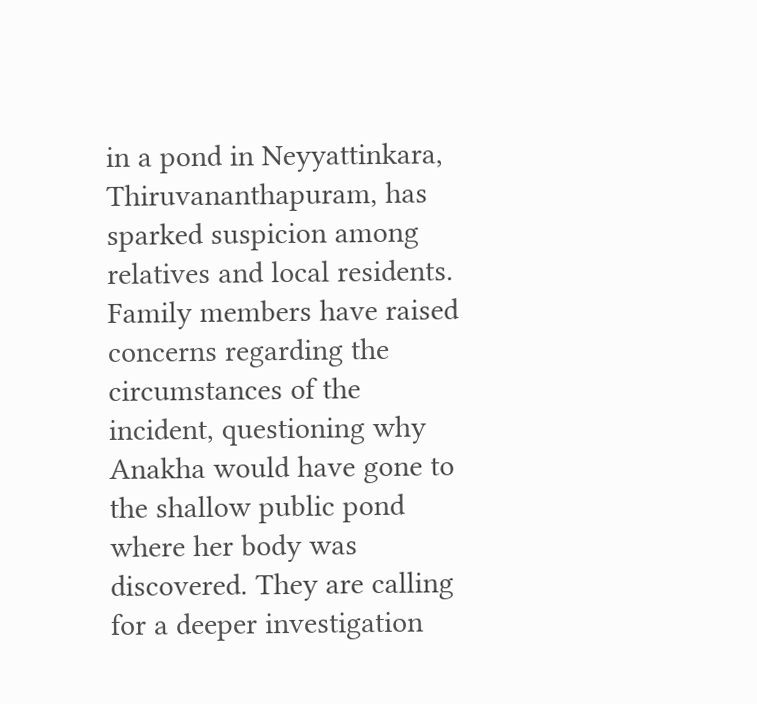in a pond in Neyyattinkara, Thiruvananthapuram, has sparked suspicion among relatives and local residents. Family members have raised concerns regarding the circumstances of the incident, questioning why Anakha would have gone to the shallow public pond where her body was discovered. They are calling for a deeper investigation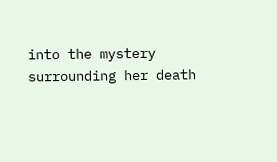into the mystery surrounding her death